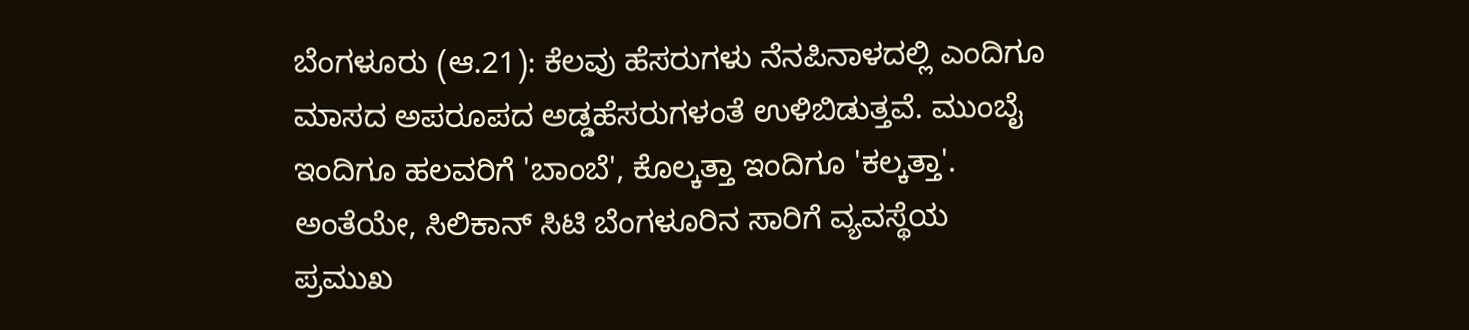ಬೆಂಗಳೂರು (ಆ.21): ಕೆಲವು ಹೆಸರುಗಳು ನೆನಪಿನಾಳದಲ್ಲಿ ಎಂದಿಗೂ ಮಾಸದ ಅಪರೂಪದ ಅಡ್ಡಹೆಸರುಗಳಂತೆ ಉಳಿಬಿಡುತ್ತವೆ. ಮುಂಬೈ ಇಂದಿಗೂ ಹಲವರಿಗೆ 'ಬಾಂಬೆ', ಕೊಲ್ಕತ್ತಾ ಇಂದಿಗೂ 'ಕಲ್ಕತ್ತಾ'. ಅಂತೆಯೇ, ಸಿಲಿಕಾನ್ ಸಿಟಿ ಬೆಂಗಳೂರಿನ ಸಾರಿಗೆ ವ್ಯವಸ್ಥೆಯ ಪ್ರಮುಖ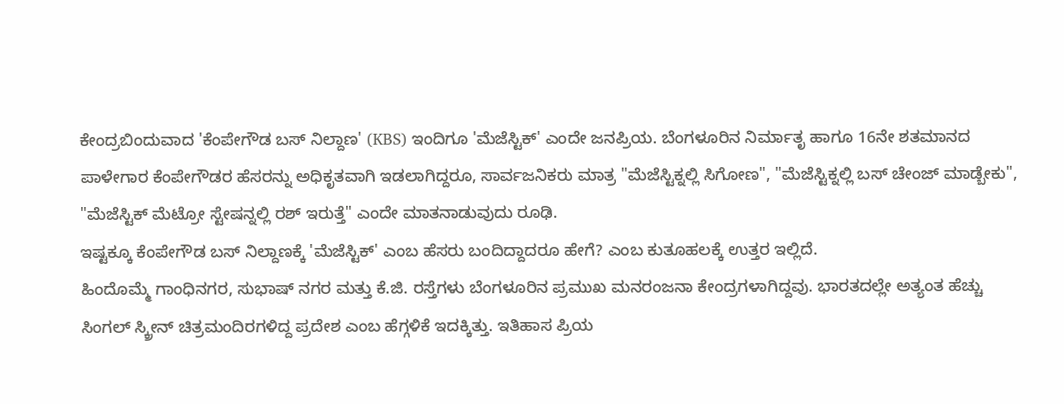ಕೇಂದ್ರಬಿಂದುವಾದ 'ಕೆಂಪೇಗೌಡ ಬಸ್ ನಿಲ್ದಾಣ' (KBS) ಇಂದಿಗೂ 'ಮೆಜೆಸ್ಟಿಕ್' ಎಂದೇ ಜನಪ್ರಿಯ. ಬೆಂಗಳೂರಿನ ನಿರ್ಮಾತೃ ಹಾಗೂ 16ನೇ ಶತಮಾನದ ಪಾಳೇಗಾರ ಕೆಂಪೇಗೌಡರ ಹೆಸರನ್ನು ಅಧಿಕೃತವಾಗಿ ಇಡಲಾಗಿದ್ದರೂ, ಸಾರ್ವಜನಿಕರು ಮಾತ್ರ "ಮೆಜೆಸ್ಟಿಕ್ನಲ್ಲಿ ಸಿಗೋಣ", "ಮೆಜೆಸ್ಟಿಕ್ನಲ್ಲಿ ಬಸ್ ಚೇಂಜ್ ಮಾಡ್ಬೇಕು", "ಮೆಜೆಸ್ಟಿಕ್ ಮೆಟ್ರೋ ಸ್ಟೇಷನ್ನಲ್ಲಿ ರಶ್ ಇರುತ್ತೆ" ಎಂದೇ ಮಾತನಾಡುವುದು ರೂಢಿ.
ಇಷ್ಟಕ್ಕೂ ಕೆಂಪೇಗೌಡ ಬಸ್ ನಿಲ್ದಾಣಕ್ಕೆ 'ಮೆಜೆಸ್ಟಿಕ್' ಎಂಬ ಹೆಸರು ಬಂದಿದ್ದಾದರೂ ಹೇಗೆ? ಎಂಬ ಕುತೂಹಲಕ್ಕೆ ಉತ್ತರ ಇಲ್ಲಿದೆ.
ಹಿಂದೊಮ್ಮೆ ಗಾಂಧಿನಗರ, ಸುಭಾಷ್ ನಗರ ಮತ್ತು ಕೆ.ಜಿ. ರಸ್ತೆಗಳು ಬೆಂಗಳೂರಿನ ಪ್ರಮುಖ ಮನರಂಜನಾ ಕೇಂದ್ರಗಳಾಗಿದ್ದವು. ಭಾರತದಲ್ಲೇ ಅತ್ಯಂತ ಹೆಚ್ಚು ಸಿಂಗಲ್ ಸ್ಕ್ರೀನ್ ಚಿತ್ರಮಂದಿರಗಳಿದ್ದ ಪ್ರದೇಶ ಎಂಬ ಹೆಗ್ಗಳಿಕೆ ಇದಕ್ಕಿತ್ತು. ಇತಿಹಾಸ ಪ್ರಿಯ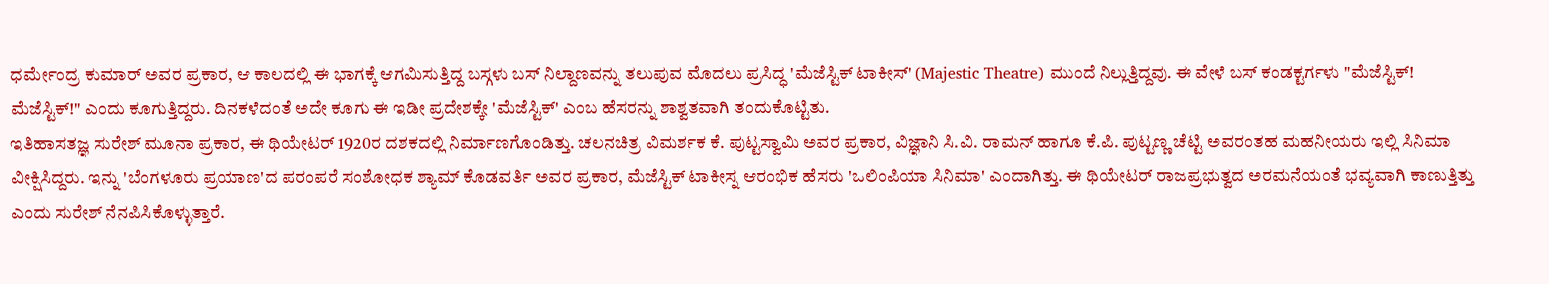ಧರ್ಮೇಂದ್ರ ಕುಮಾರ್ ಅವರ ಪ್ರಕಾರ, ಆ ಕಾಲದಲ್ಲಿ ಈ ಭಾಗಕ್ಕೆ ಆಗಮಿಸುತ್ತಿದ್ದ ಬಸ್ಗಳು ಬಸ್ ನಿಲ್ದಾಣವನ್ನು ತಲುಪುವ ಮೊದಲು ಪ್ರಸಿದ್ಧ 'ಮೆಜೆಸ್ಟಿಕ್ ಟಾಕೀಸ್' (Majestic Theatre) ಮುಂದೆ ನಿಲ್ಲುತ್ತಿದ್ದವು. ಈ ವೇಳೆ ಬಸ್ ಕಂಡಕ್ಟರ್ಗಳು "ಮೆಜೆಸ್ಟಿಕ್! ಮೆಜೆಸ್ಟಿಕ್!" ಎಂದು ಕೂಗುತ್ತಿದ್ದರು. ದಿನಕಳೆದಂತೆ ಅದೇ ಕೂಗು ಈ ಇಡೀ ಪ್ರದೇಶಕ್ಕೇ 'ಮೆಜೆಸ್ಟಿಕ್' ಎಂಬ ಹೆಸರನ್ನು ಶಾಶ್ವತವಾಗಿ ತಂದುಕೊಟ್ಟಿತು.
ಇತಿಹಾಸತಜ್ಞ ಸುರೇಶ್ ಮೂನಾ ಪ್ರಕಾರ, ಈ ಥಿಯೇಟರ್ 1920ರ ದಶಕದಲ್ಲಿ ನಿರ್ಮಾಣಗೊಂಡಿತ್ತು. ಚಲನಚಿತ್ರ ವಿಮರ್ಶಕ ಕೆ. ಪುಟ್ಟಸ್ವಾಮಿ ಅವರ ಪ್ರಕಾರ, ವಿಜ್ಞಾನಿ ಸಿ.ವಿ. ರಾಮನ್ ಹಾಗೂ ಕೆ.ಪಿ. ಪುಟ್ಟಣ್ಣ ಚೆಟ್ಟಿ ಅವರಂತಹ ಮಹನೀಯರು ಇಲ್ಲಿ ಸಿನಿಮಾ ವೀಕ್ಷಿಸಿದ್ದರು. ಇನ್ನು 'ಬೆಂಗಳೂರು ಪ್ರಯಾಣ'ದ ಪರಂಪರೆ ಸಂಶೋಧಕ ಶ್ಯಾಮ್ ಕೊಡವರ್ತಿ ಅವರ ಪ್ರಕಾರ, ಮೆಜೆಸ್ಟಿಕ್ ಟಾಕೀಸ್ನ ಆರಂಭಿಕ ಹೆಸರು 'ಒಲಿಂಪಿಯಾ ಸಿನಿಮಾ' ಎಂದಾಗಿತ್ತು. ಈ ಥಿಯೇಟರ್ ರಾಜಪ್ರಭುತ್ವದ ಅರಮನೆಯಂತೆ ಭವ್ಯವಾಗಿ ಕಾಣುತ್ತಿತ್ತು ಎಂದು ಸುರೇಶ್ ನೆನಪಿಸಿಕೊಳ್ಳುತ್ತಾರೆ.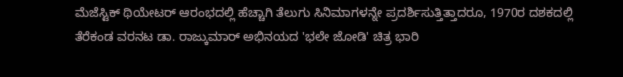ಮೆಜೆಸ್ಟಿಕ್ ಥಿಯೇಟರ್ ಆರಂಭದಲ್ಲಿ ಹೆಚ್ಚಾಗಿ ತೆಲುಗು ಸಿನಿಮಾಗಳನ್ನೇ ಪ್ರದರ್ಶಿಸುತ್ತಿತ್ತಾದರೂ, 1970ರ ದಶಕದಲ್ಲಿ ತೆರೆಕಂಡ ವರನಟ ಡಾ. ರಾಜ್ಕುಮಾರ್ ಅಭಿನಯದ 'ಭಲೇ ಜೋಡಿ' ಚಿತ್ರ ಭಾರಿ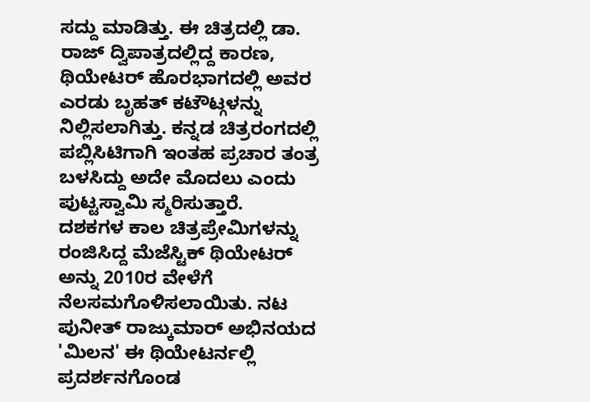ಸದ್ದು ಮಾಡಿತ್ತು. ಈ ಚಿತ್ರದಲ್ಲಿ ಡಾ. ರಾಜ್ ದ್ವಿಪಾತ್ರದಲ್ಲಿದ್ದ ಕಾರಣ, ಥಿಯೇಟರ್ ಹೊರಭಾಗದಲ್ಲಿ ಅವರ ಎರಡು ಬೃಹತ್ ಕಟೌಟ್ಗಳನ್ನು ನಿಲ್ಲಿಸಲಾಗಿತ್ತು. ಕನ್ನಡ ಚಿತ್ರರಂಗದಲ್ಲಿ ಪಬ್ಲಿಸಿಟಿಗಾಗಿ ಇಂತಹ ಪ್ರಚಾರ ತಂತ್ರ ಬಳಸಿದ್ದು ಅದೇ ಮೊದಲು ಎಂದು ಪುಟ್ಟಸ್ವಾಮಿ ಸ್ಮರಿಸುತ್ತಾರೆ.
ದಶಕಗಳ ಕಾಲ ಚಿತ್ರಪ್ರೇಮಿಗಳನ್ನು ರಂಜಿಸಿದ್ದ ಮೆಜೆಸ್ಟಿಕ್ ಥಿಯೇಟರ್ ಅನ್ನು 2010ರ ವೇಳೆಗೆ ನೆಲಸಮಗೊಳಿಸಲಾಯಿತು. ನಟ ಪುನೀತ್ ರಾಜ್ಕುಮಾರ್ ಅಭಿನಯದ 'ಮಿಲನ' ಈ ಥಿಯೇಟರ್ನಲ್ಲಿ ಪ್ರದರ್ಶನಗೊಂಡ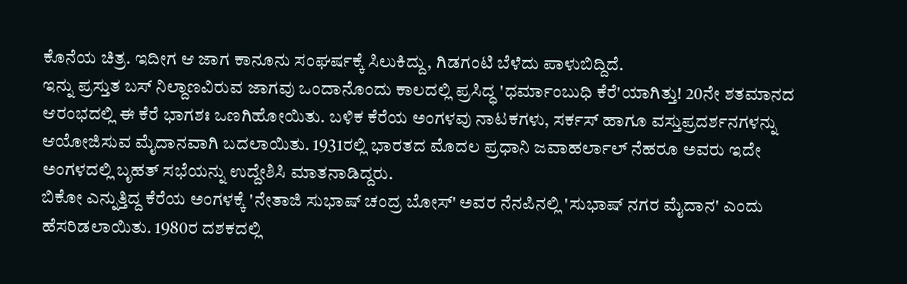ಕೊನೆಯ ಚಿತ್ರ. ಇದೀಗ ಆ ಜಾಗ ಕಾನೂನು ಸಂಘರ್ಷಕ್ಕೆ ಸಿಲುಕಿದ್ದು, ಗಿಡಗಂಟಿ ಬೆಳೆದು ಪಾಳುಬಿದ್ದಿದೆ.
ಇನ್ನು ಪ್ರಸ್ತುತ ಬಸ್ ನಿಲ್ದಾಣವಿರುವ ಜಾಗವು ಒಂದಾನೊಂದು ಕಾಲದಲ್ಲಿ ಪ್ರಸಿದ್ಧ 'ಧರ್ಮಾಂಬುಧಿ ಕೆರೆ'ಯಾಗಿತ್ತು! 20ನೇ ಶತಮಾನದ ಆರಂಭದಲ್ಲಿ ಈ ಕೆರೆ ಭಾಗಶಃ ಒಣಗಿಹೋಯಿತು. ಬಳಿಕ ಕೆರೆಯ ಅಂಗಳವು ನಾಟಕಗಳು, ಸರ್ಕಸ್ ಹಾಗೂ ವಸ್ತುಪ್ರದರ್ಶನಗಳನ್ನು ಆಯೋಜಿಸುವ ಮೈದಾನವಾಗಿ ಬದಲಾಯಿತು. 1931ರಲ್ಲಿ ಭಾರತದ ಮೊದಲ ಪ್ರಧಾನಿ ಜವಾಹರ್ಲಾಲ್ ನೆಹರೂ ಅವರು ಇದೇ ಅಂಗಳದಲ್ಲಿ ಬೃಹತ್ ಸಭೆಯನ್ನು ಉದ್ದೇಶಿಸಿ ಮಾತನಾಡಿದ್ದರು.
ಬಿಕೋ ಎನ್ನುತ್ತಿದ್ದ ಕೆರೆಯ ಅಂಗಳಕ್ಕೆ 'ನೇತಾಜಿ ಸುಭಾಷ್ ಚಂದ್ರ ಬೋಸ್' ಅವರ ನೆನಪಿನಲ್ಲಿ 'ಸುಭಾಷ್ ನಗರ ಮೈದಾನ' ಎಂದು ಹೆಸರಿಡಲಾಯಿತು. 1980ರ ದಶಕದಲ್ಲಿ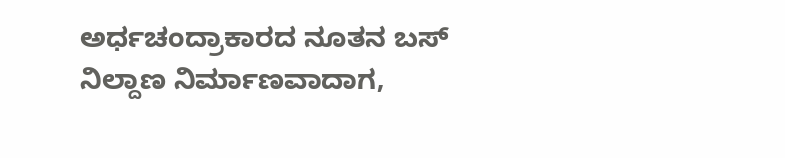ಅರ್ಧಚಂದ್ರಾಕಾರದ ನೂತನ ಬಸ್ ನಿಲ್ದಾಣ ನಿರ್ಮಾಣವಾದಾಗ,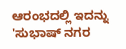ಆರಂಭದಲ್ಲಿ ಇದನ್ನು 'ಸುಭಾಷ್ ನಗರ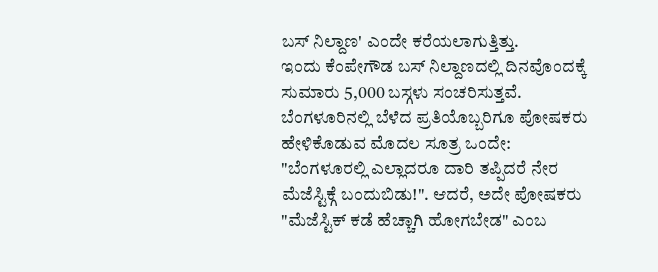ಬಸ್ ನಿಲ್ದಾಣ' ಎಂದೇ ಕರೆಯಲಾಗುತ್ತಿತ್ತು.
ಇಂದು ಕೆಂಪೇಗೌಡ ಬಸ್ ನಿಲ್ದಾಣದಲ್ಲಿ ದಿನವೊಂದಕ್ಕೆ ಸುಮಾರು 5,000 ಬಸ್ಗಳು ಸಂಚರಿಸುತ್ತವೆ. ಬೆಂಗಳೂರಿನಲ್ಲಿ ಬೆಳೆದ ಪ್ರತಿಯೊಬ್ಬರಿಗೂ ಪೋಷಕರು ಹೇಳಿಕೊಡುವ ಮೊದಲ ಸೂತ್ರ ಒಂದೇ: "ಬೆಂಗಳೂರಲ್ಲಿ ಎಲ್ಲಾದರೂ ದಾರಿ ತಪ್ಪಿದರೆ ನೇರ ಮೆಜೆಸ್ಟಿಕ್ಗೆ ಬಂದುಬಿಡು!". ಆದರೆ, ಅದೇ ಪೋಷಕರು "ಮೆಜೆಸ್ಟಿಕ್ ಕಡೆ ಹೆಚ್ಚಾಗಿ ಹೋಗಬೇಡ" ಎಂಬ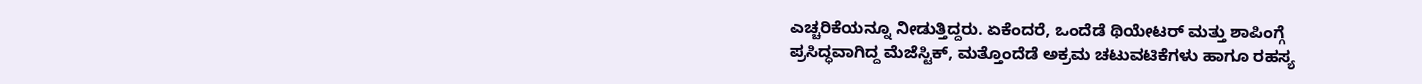ಎಚ್ಚರಿಕೆಯನ್ನೂ ನೀಡುತ್ತಿದ್ದರು. ಏಕೆಂದರೆ, ಒಂದೆಡೆ ಥಿಯೇಟರ್ ಮತ್ತು ಶಾಪಿಂಗ್ಗೆ ಪ್ರಸಿದ್ಧವಾಗಿದ್ದ ಮೆಜೆಸ್ಟಿಕ್, ಮತ್ತೊಂದೆಡೆ ಅಕ್ರಮ ಚಟುವಟಿಕೆಗಳು ಹಾಗೂ ರಹಸ್ಯ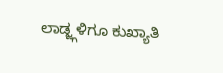ಲಾಡ್ಜ್ಗಳಿಗೂ ಕುಖ್ಯಾತಿ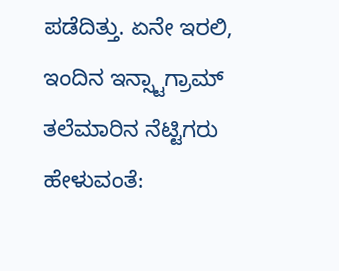ಪಡೆದಿತ್ತು. ಏನೇ ಇರಲಿ, ಇಂದಿನ ಇನ್ಸ್ಟಾಗ್ರಾಮ್ ತಲೆಮಾರಿನ ನೆಟ್ಟಿಗರು ಹೇಳುವಂತೆ: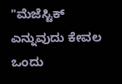"ಮೆಜೆಸ್ಟಿಕ್ ಎನ್ನುವುದು ಕೇವಲ ಒಂದು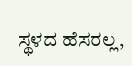ಸ್ಥಳದ ಹೆಸರಲ್ಲ,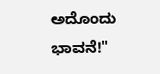ಅದೊಂದು ಭಾವನೆ!"